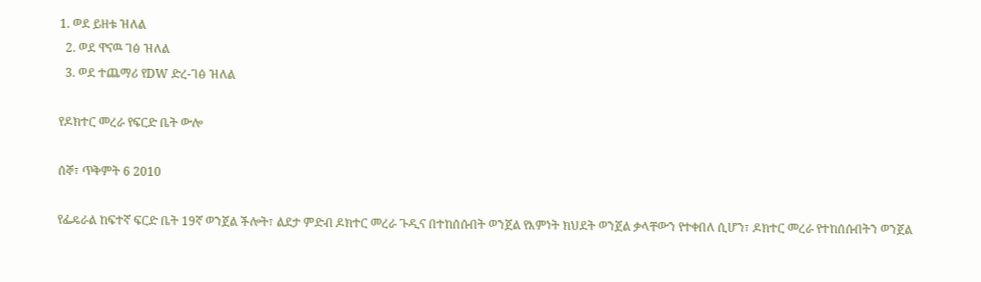1. ወደ ይዘቱ ዝለል
  2. ወደ ዋናዉ ገፅ ዝለል
  3. ወደ ተጨማሪ የDW ድረ-ገፅ ዝለል

የዶክተር መረራ የፍርድ ቤት ውሎ

ሰኞ፣ ጥቅምት 6 2010

የፌዴራል ከፍተኛ ፍርድ ቤት 19ኛ ወንጀል ችሎት፣ ልደታ ምድብ ዶክተር መረራ ጉዲና በተከሰሱበት ወንጀል የእምነት ክህደት ወንጀል ቃላቸውን የተቀበለ ሲሆን፣ ዶክተር መረራ የተከሰሱበትን ወንጀል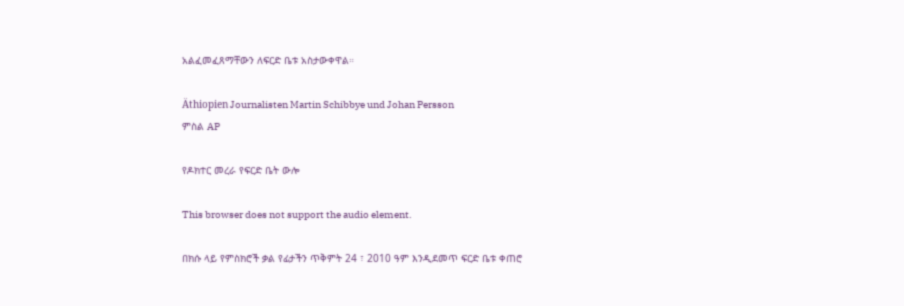አልፈመፈጸማቸውን ለፍርድ ቤቱ አስታውቀዋል።

Äthiopien Journalisten Martin Schibbye und Johan Persson
ምስል AP

የዶክተር መረራ የፍርድ ቤት ውሎ

This browser does not support the audio element.

በክሱ ላይ የምስክሮች ቃል የፊታችን ጥቅምት 24 ፣ 2010 ዓም እንዲደመጥ ፍርድ ቤቱ ቀጠሮ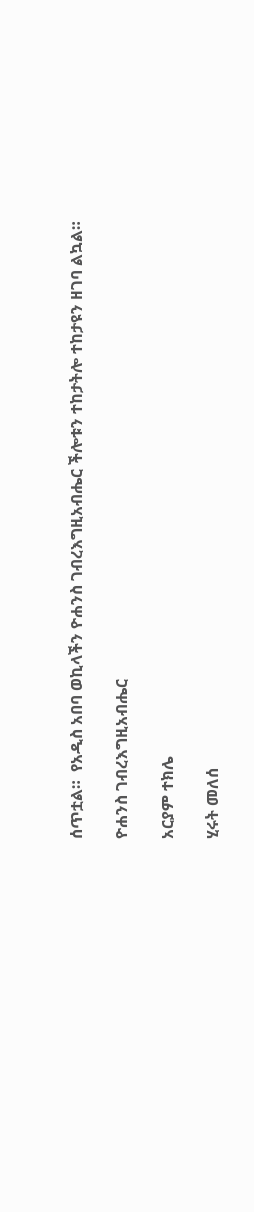ሰጥቷል።  የአዲስ አበባ ወኪላችን ዮሐንስ ገብረእግዚአብሔር ችሎቱን ተከታትሎ ተከታዩን ዘገባ ልኳል።

ዮሐንስ ገብረእግዚአብሔር

አርያም ተክሌ

ሂሩት መለሰ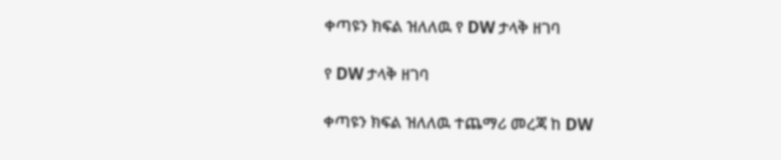ቀጣዩን ክፍል ዝለለዉ የ DW ታላቅ ዘገባ

የ DW ታላቅ ዘገባ

ቀጣዩን ክፍል ዝለለዉ ተጨማሪ መረጃ ከ DW